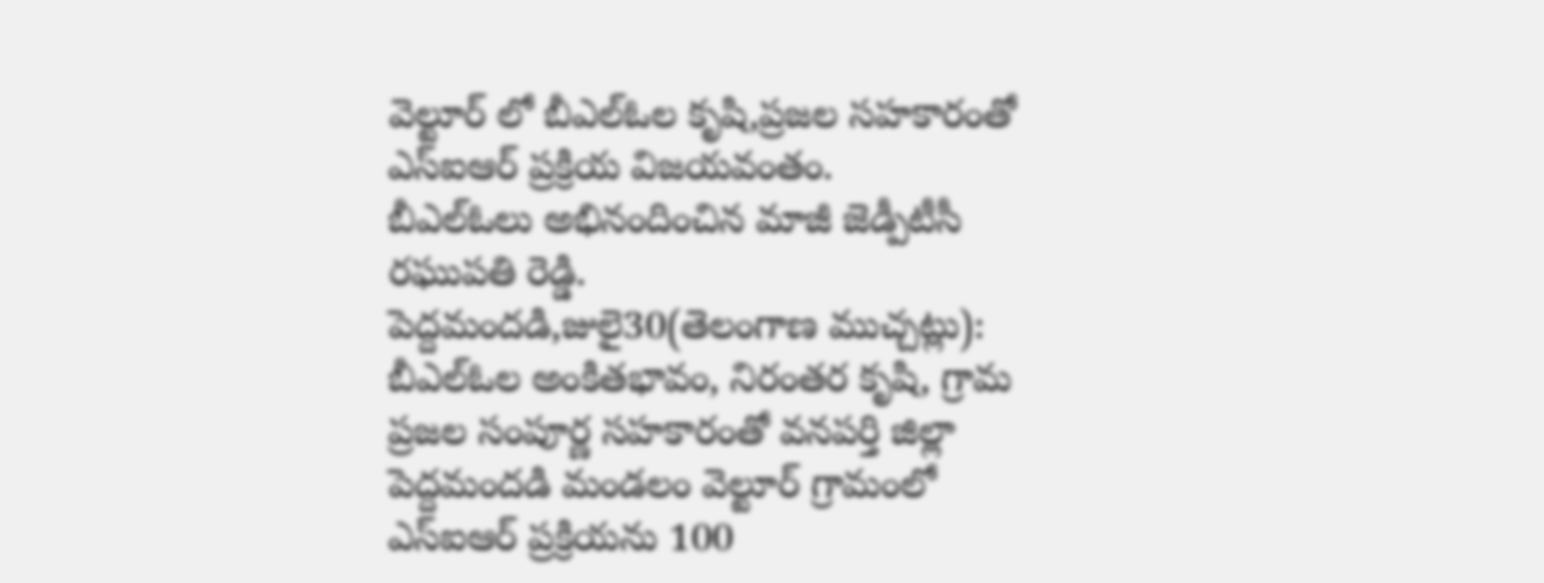వెల్టూర్ లో బీఎల్ఓల కృషి,ప్రజల సహకారంతో ఎస్ఐఆర్ ప్రక్రియ విజయవంతం.
బీఎల్ఓలు అభినందించిన మాజీ జెడ్పీటీసీ రఘుపతి రెడ్డి.
పెద్దమందడి,జులై30(తెలంగాణ ముచ్చట్లు):
బీఎల్ఓల అంకితభావం, నిరంతర కృషి, గ్రామ ప్రజల సంపూర్ణ సహకారంతో వనపర్తి జిల్లా పెద్దమందడి మండలం వెల్టూర్ గ్రామంలో ఎస్ఐఆర్ ప్రక్రియను 100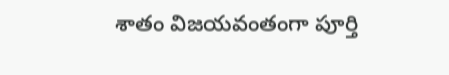శాతం విజయవంతంగా పూర్తి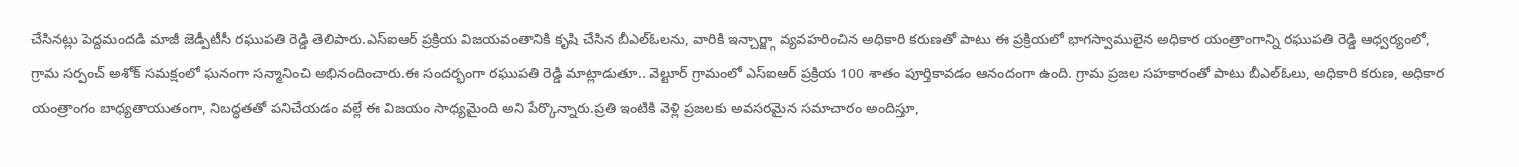చేసినట్లు పెద్దమందడి మాజీ జెడ్పీటీసీ రఘుపతి రెడ్డి తెలిపారు.ఎస్ఐఆర్ ప్రక్రియ విజయవంతానికి కృషి చేసిన బీఎల్ఓలను, వారికి ఇన్చార్జ్గా వ్యవహరించిన అధికారి కరుణతో పాటు ఈ ప్రక్రియలో భాగస్వాములైన అధికార యంత్రాంగాన్ని రఘుపతి రెడ్డి ఆధ్వర్యంలో, గ్రామ సర్పంచ్ అశోక్ సమక్షంలో ఘనంగా సన్మానించి అభినందించారు.ఈ సందర్భంగా రఘుపతి రెడ్డి మాట్లాడుతూ.. వెల్టూర్ గ్రామంలో ఎస్ఐఆర్ ప్రక్రియ 100 శాతం పూర్తికావడం ఆనందంగా ఉంది. గ్రామ ప్రజల సహకారంతో పాటు బీఎల్ఓలు, అధికారి కరుణ, అధికార యంత్రాంగం బాధ్యతాయుతంగా, నిబద్ధతతో పనిచేయడం వల్లే ఈ విజయం సాధ్యమైంది అని పేర్కొన్నారు.ప్రతి ఇంటికి వెళ్లి ప్రజలకు అవసరమైన సమాచారం అందిస్తూ,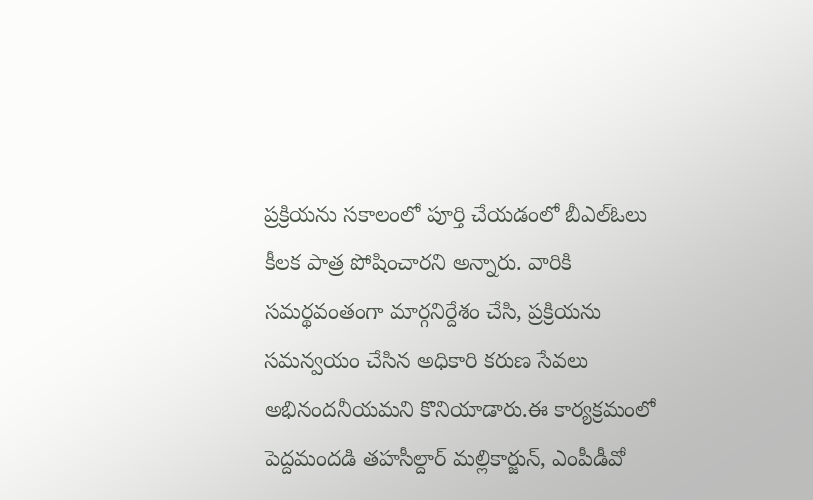ప్రక్రియను సకాలంలో పూర్తి చేయడంలో బీఎల్ఓలు కీలక పాత్ర పోషించారని అన్నారు. వారికి సమర్థవంతంగా మార్గనిర్దేశం చేసి, ప్రక్రియను సమన్వయం చేసిన అధికారి కరుణ సేవలు అభినందనీయమని కొనియాడారు.ఈ కార్యక్రమంలో పెద్దమందడి తహసీల్దార్ మల్లికార్జున్, ఎంపీడీవో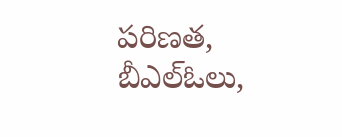పరిణత, బీఎల్ఓలు,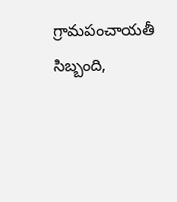గ్రామపంచాయతీ సిబ్బంది,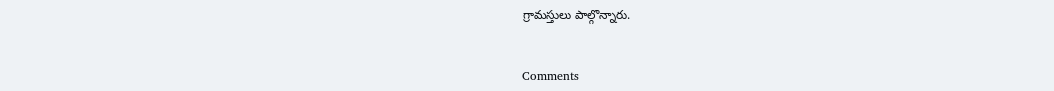గ్రామస్తులు పాల్గొన్నారు.


Comments